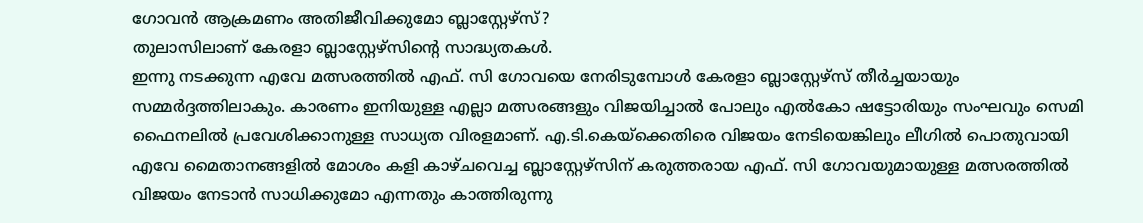ഗോവൻ ആക്രമണം അതിജീവിക്കുമോ ബ്ലാസ്റ്റേഴ്സ്?
തുലാസിലാണ് കേരളാ ബ്ലാസ്റ്റേഴ്സിന്റെ സാദ്ധ്യതകൾ.
ഇന്നു നടക്കുന്ന എവേ മത്സരത്തിൽ എഫ്. സി ഗോവയെ നേരിടുമ്പോൾ കേരളാ ബ്ലാസ്റ്റേഴ്സ് തീർച്ചയായും സമ്മർദ്ദത്തിലാകും. കാരണം ഇനിയുള്ള എല്ലാ മത്സരങ്ങളും വിജയിച്ചാൽ പോലും എൽകോ ഷട്ടോരിയും സംഘവും സെമി ഫൈനലിൽ പ്രവേശിക്കാനുള്ള സാധ്യത വിരളമാണ്. എ.ടി.കെയ്ക്കെതിരെ വിജയം നേടിയെങ്കിലും ലീഗിൽ പൊതുവായി എവേ മൈതാനങ്ങളിൽ മോശം കളി കാഴ്ചവെച്ച ബ്ലാസ്റ്റേഴ്സിന് കരുത്തരായ എഫ്. സി ഗോവയുമായുള്ള മത്സരത്തിൽ വിജയം നേടാൻ സാധിക്കുമോ എന്നതും കാത്തിരുന്നു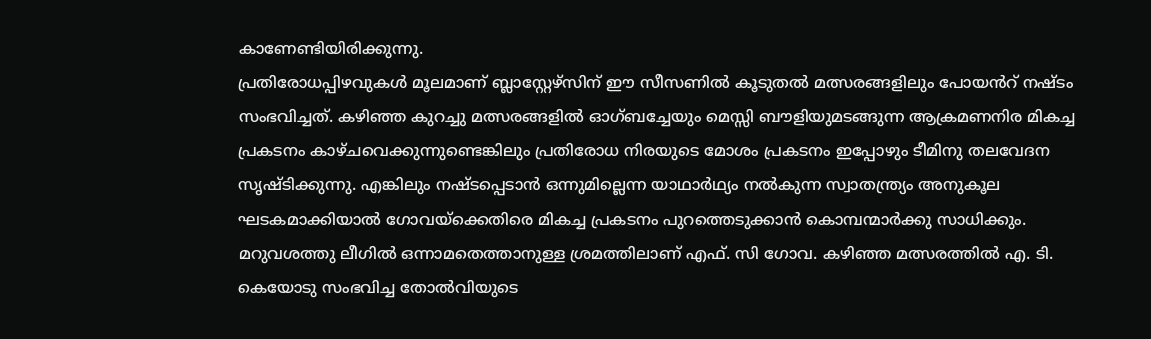കാണേണ്ടിയിരിക്കുന്നു.
പ്രതിരോധപ്പിഴവുകൾ മൂലമാണ് ബ്ലാസ്റ്റേഴ്സിന് ഈ സീസണിൽ കൂടുതൽ മത്സരങ്ങളിലും പോയൻറ് നഷ്ടം സംഭവിച്ചത്. കഴിഞ്ഞ കുറച്ചു മത്സരങ്ങളിൽ ഓഗ്ബച്ചേയും മെസ്സി ബൗളിയുമടങ്ങുന്ന ആക്രമണനിര മികച്ച പ്രകടനം കാഴ്ചവെക്കുന്നുണ്ടെങ്കിലും പ്രതിരോധ നിരയുടെ മോശം പ്രകടനം ഇപ്പോഴും ടീമിനു തലവേദന സൃഷ്ടിക്കുന്നു. എങ്കിലും നഷ്ടപ്പെടാൻ ഒന്നുമില്ലെന്ന യാഥാർഥ്യം നൽകുന്ന സ്വാതന്ത്ര്യം അനുകൂല ഘടകമാക്കിയാൽ ഗോവയ്ക്കെതിരെ മികച്ച പ്രകടനം പുറത്തെടുക്കാൻ കൊമ്പന്മാർക്കു സാധിക്കും.
മറുവശത്തു ലീഗിൽ ഒന്നാമതെത്താനുള്ള ശ്രമത്തിലാണ് എഫ്. സി ഗോവ. കഴിഞ്ഞ മത്സരത്തിൽ എ. ടി. കെയോടു സംഭവിച്ച തോൽവിയുടെ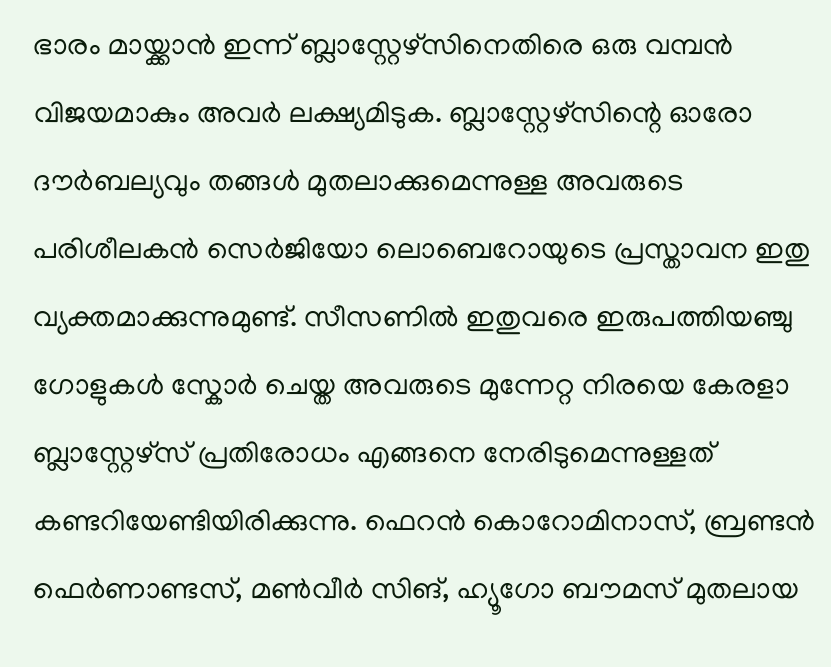ഭാരം മായ്ക്കാൻ ഇന്ന് ബ്ലാസ്റ്റേഴ്സിനെതിരെ ഒരു വമ്പൻ വിജയമാകും അവർ ലക്ഷ്യമിടുക. ബ്ലാസ്റ്റേഴ്സിന്റെ ഓരോ ദൗർബല്യവും തങ്ങൾ മുതലാക്കുമെന്നുള്ള അവരുടെ പരിശീലകൻ സെർജിയോ ലൊബെറോയുടെ പ്രസ്താവന ഇതു വ്യക്തമാക്കുന്നുമുണ്ട്. സീസണിൽ ഇതുവരെ ഇരുപത്തിയഞ്ചു ഗോളുകൾ സ്കോർ ചെയ്ത അവരുടെ മുന്നേറ്റ നിരയെ കേരളാ ബ്ലാസ്റ്റേഴ്സ് പ്രതിരോധം എങ്ങനെ നേരിടുമെന്നുള്ളത് കണ്ടറിയേണ്ടിയിരിക്കുന്നു. ഫെറൻ കൊറോമിനാസ്, ബ്രണ്ടൻ ഫെർണാണ്ടസ്, മൺവീർ സിങ്, ഹ്യൂഗോ ബൗമസ് മുതലായ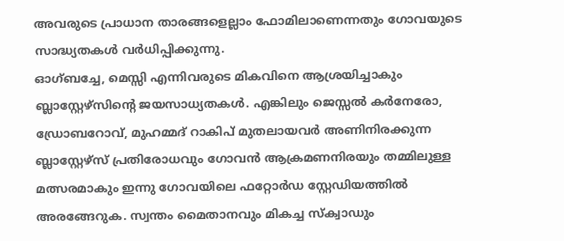അവരുടെ പ്രാധാന താരങ്ങളെല്ലാം ഫോമിലാണെന്നതും ഗോവയുടെ സാദ്ധ്യതകൾ വർധിപ്പിക്കുന്നു.
ഓഗ്ബച്ചേ, മെസ്സി എന്നിവരുടെ മികവിനെ ആശ്രയിച്ചാകും ബ്ലാസ്റ്റേഴ്സിന്റെ ജയസാധ്യതകൾ. എങ്കിലും ജെസ്സൽ കർനേരോ, ഡ്രോബറോവ്, മുഹമ്മദ് റാകിപ് മുതലായവർ അണിനിരക്കുന്ന ബ്ലാസ്റ്റേഴ്സ് പ്രതിരോധവും ഗോവൻ ആക്രമണനിരയും തമ്മിലുള്ള മത്സരമാകും ഇന്നു ഗോവയിലെ ഫറ്റോർഡ സ്റ്റേഡിയത്തിൽ അരങ്ങേറുക. സ്വന്തം മൈതാനവും മികച്ച സ്ക്വാഡും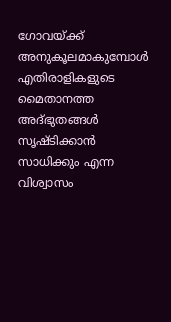ഗോവയ്ക്ക് അനുകൂലമാകുമ്പോൾ എതിരാളികളുടെ മൈതാനത്ത അദ്ഭുതങ്ങൾ സൃഷ്ടിക്കാൻ സാധിക്കും എന്ന വിശ്വാസം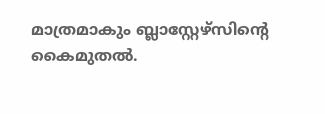മാത്രമാകും ബ്ലാസ്റ്റേഴ്സിന്റെ കൈമുതൽ.